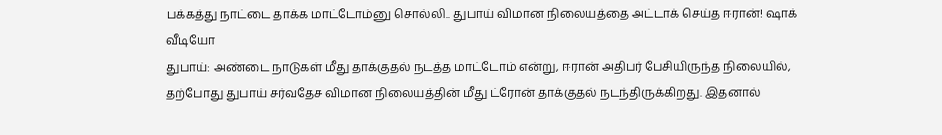பக்கத்து நாட்டை தாக்க மாட்டோம்னு சொல்லி.. துபாய் விமான நிலையத்தை அட்டாக் செய்த ஈரான்! ஷாக் வீடியோ
துபாய்: அண்டை நாடுகள் மீது தாக்குதல் நடத்த மாட்டோம் என்று, ஈரான் அதிபர் பேசியிருந்த நிலையில், தற்போது துபாய் சர்வதேச விமான நிலையத்தின் மீது ட்ரோன் தாக்குதல் நடந்திருக்கிறது. இதனால்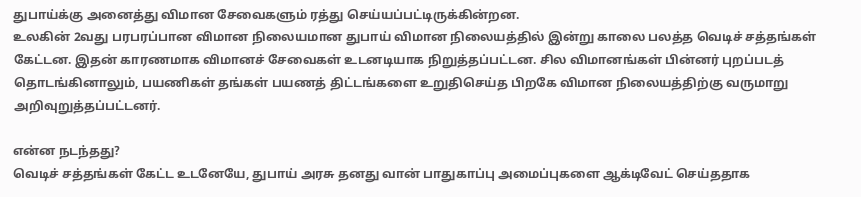துபாய்க்கு அனைத்து விமான சேவைகளும் ரத்து செய்யப்பட்டிருக்கின்றன.
உலகின் 2வது பரபரப்பான விமான நிலையமான துபாய் விமான நிலையத்தில் இன்று காலை பலத்த வெடிச் சத்தங்கள் கேட்டன. இதன் காரணமாக விமானச் சேவைகள் உடனடியாக நிறுத்தப்பட்டன. சில விமானங்கள் பின்னர் புறப்படத் தொடங்கினாலும், பயணிகள் தங்கள் பயணத் திட்டங்களை உறுதிசெய்த பிறகே விமான நிலையத்திற்கு வருமாறு அறிவுறுத்தப்பட்டனர்.

என்ன நடந்தது?
வெடிச் சத்தங்கள் கேட்ட உடனேயே, துபாய் அரசு தனது வான் பாதுகாப்பு அமைப்புகளை ஆக்டிவேட் செய்ததாக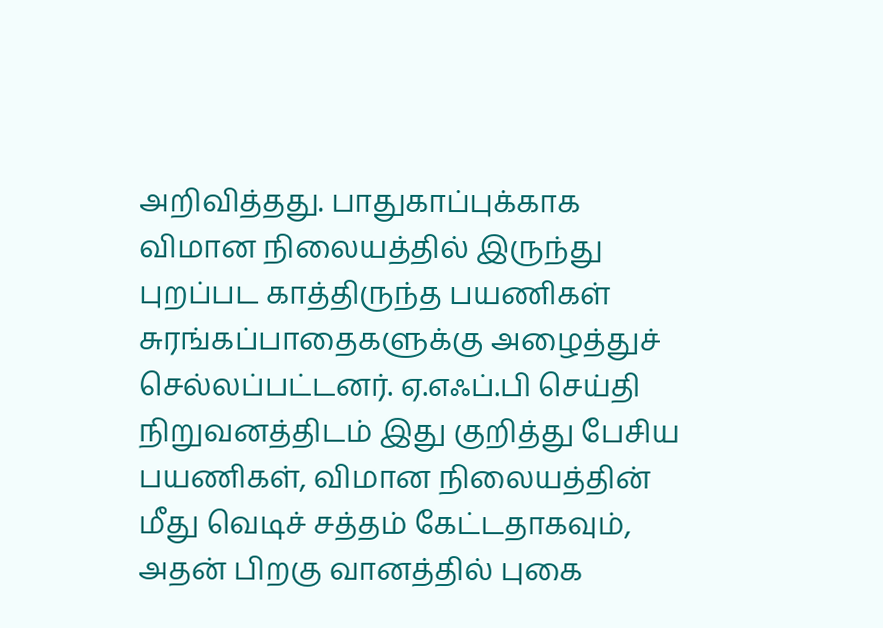அறிவித்தது. பாதுகாப்புக்காக விமான நிலையத்தில் இருந்து புறப்பட காத்திருந்த பயணிகள் சுரங்கப்பாதைகளுக்கு அழைத்துச் செல்லப்பட்டனர். ஏ.எஃப்.பி செய்தி நிறுவனத்திடம் இது குறித்து பேசிய பயணிகள், விமான நிலையத்தின் மீது வெடிச் சத்தம் கேட்டதாகவும், அதன் பிறகு வானத்தில் புகை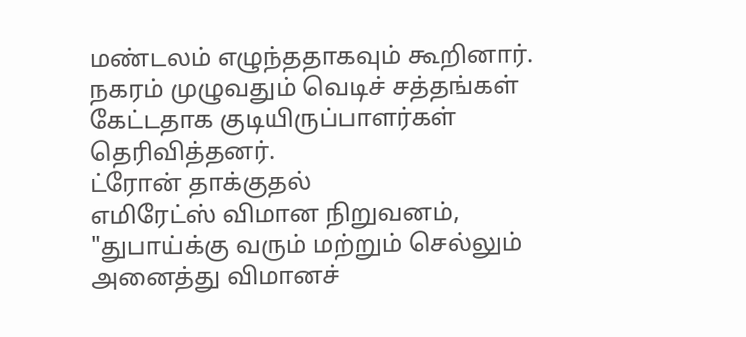மண்டலம் எழுந்ததாகவும் கூறினார். நகரம் முழுவதும் வெடிச் சத்தங்கள் கேட்டதாக குடியிருப்பாளர்கள் தெரிவித்தனர்.
ட்ரோன் தாக்குதல்
எமிரேட்ஸ் விமான நிறுவனம், "துபாய்க்கு வரும் மற்றும் செல்லும் அனைத்து விமானச்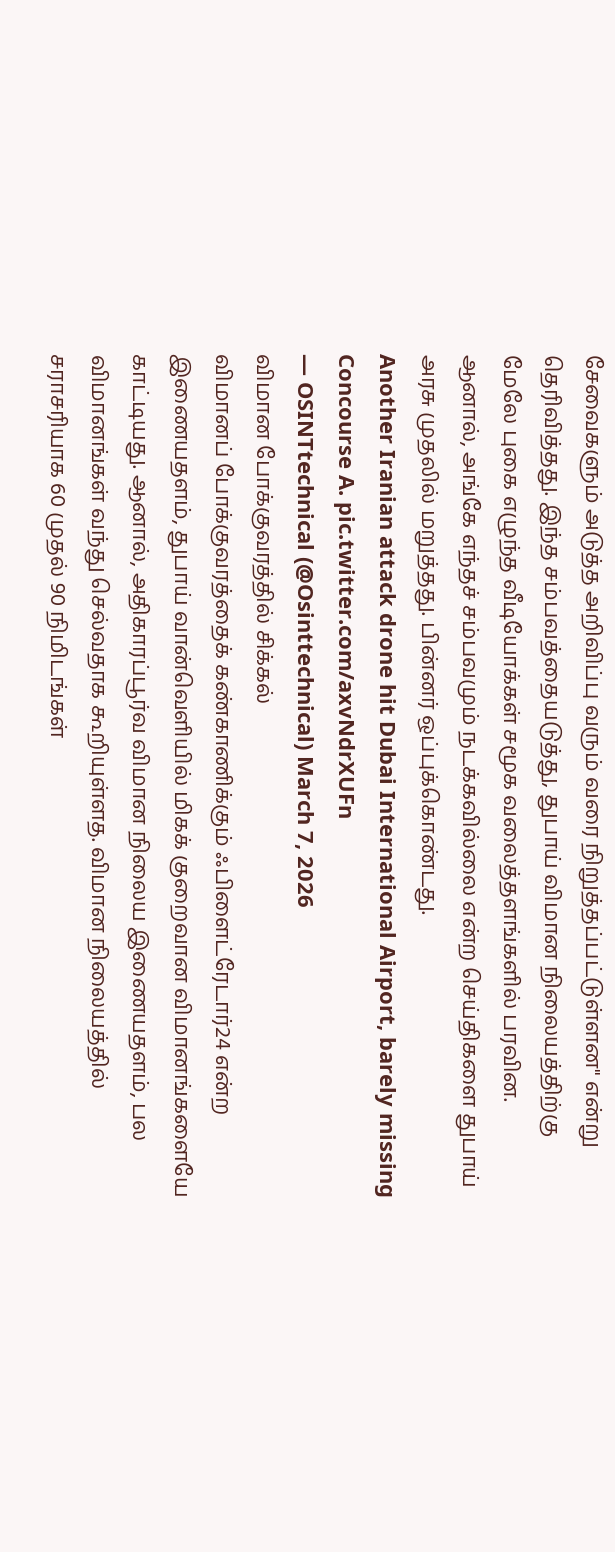சேவைகளும் அடுத்த அறிவிப்பு வரும் வரை நிறுத்தப்பட்டுள்ளன" என்று தெரிவித்தது. இந்த சம்பவத்தையடுத்து, துபாய் விமான நிலையத்திற்கு மேலே புகை எழுந்த வீடியோக்கள் சமூக வலைத்தளங்களில் பரவின. ஆனால், அங்கே எந்தச் சம்பவமும் நடக்கவில்லை என்ற செய்திகளை துபாய் அரசு முதலில் மறுத்தது. பின்னர் ஒப்புக்கொண்டது.
Another Iranian attack drone hit Dubai International Airport, barely missing Concourse A. pic.twitter.com/axvNdrXUFn
— OSINTtechnical (@Osinttechnical) March 7, 2026
விமான போக்குவரத்தில் சிக்கல்
விமானப் போக்குவரத்தைக் கண்காணிக்கும் ஃபிளைட்ரேடார்24 என்ற இணையதளம், துபாய் வான்வெளியில் மிகக் குறைவான விமானங்களையே காட்டியது. ஆனால், அதிகாரப்பூர்வ விமான நிலைய இணையதளம், பல விமானங்கள் வந்து செல்வதாக கூறியுள்ளத. விமான நிலையத்தில் சராசரியாக 60 முதல் 90 நிமிடங்கள்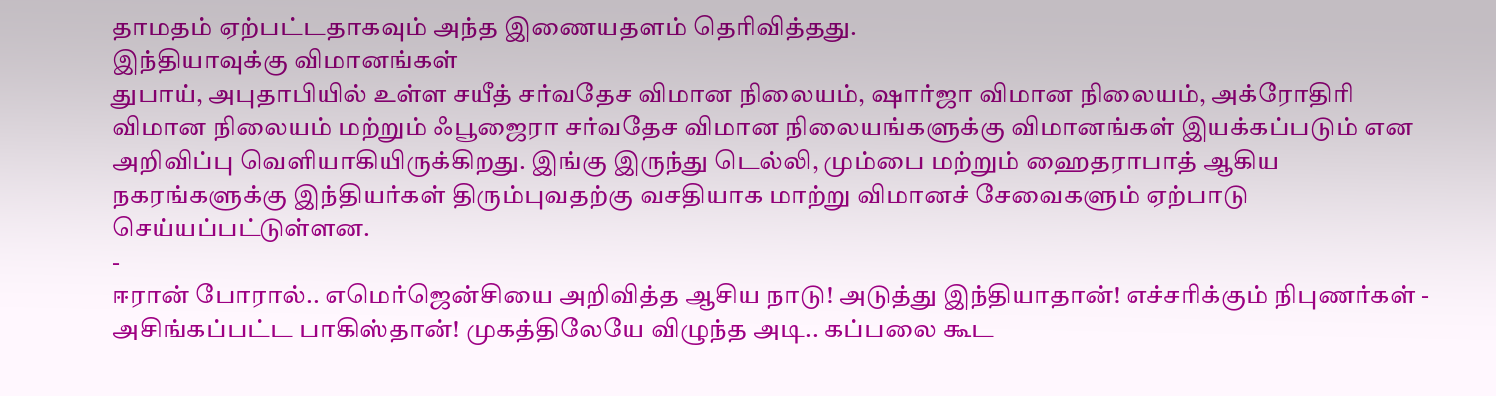தாமதம் ஏற்பட்டதாகவும் அந்த இணையதளம் தெரிவித்தது.
இந்தியாவுக்கு விமானங்கள்
துபாய், அபுதாபியில் உள்ள சயீத் சர்வதேச விமான நிலையம், ஷார்ஜா விமான நிலையம், அக்ரோதிரி விமான நிலையம் மற்றும் ஃபூஜைரா சர்வதேச விமான நிலையங்களுக்கு விமானங்கள் இயக்கப்படும் என அறிவிப்பு வெளியாகியிருக்கிறது. இங்கு இருந்து டெல்லி, மும்பை மற்றும் ஹைதராபாத் ஆகிய நகரங்களுக்கு இந்தியர்கள் திரும்புவதற்கு வசதியாக மாற்று விமானச் சேவைகளும் ஏற்பாடு செய்யப்பட்டுள்ளன.
-
ஈரான் போரால்.. எமெர்ஜென்சியை அறிவித்த ஆசிய நாடு! அடுத்து இந்தியாதான்! எச்சரிக்கும் நிபுணர்கள் -
அசிங்கப்பட்ட பாகிஸ்தான்! முகத்திலேயே விழுந்த அடி.. கப்பலை கூட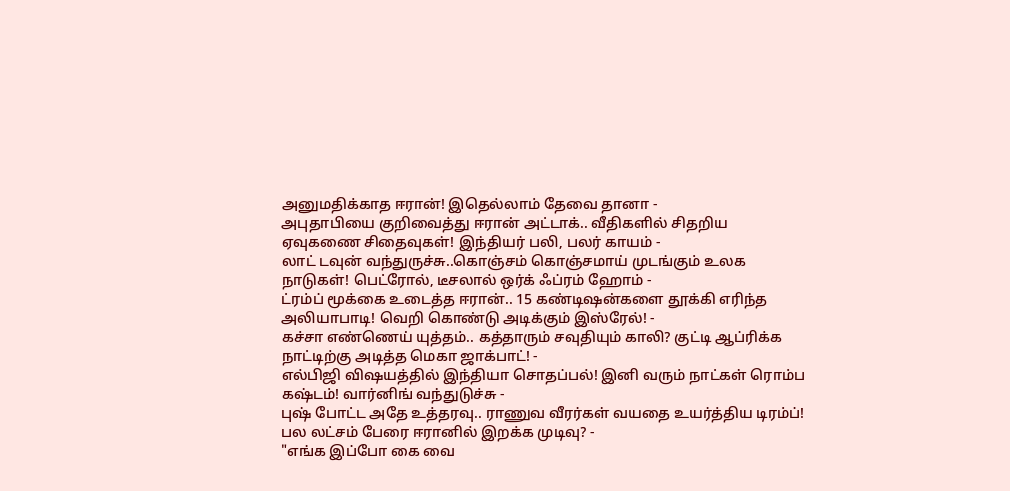அனுமதிக்காத ஈரான்! இதெல்லாம் தேவை தானா -
அபுதாபியை குறிவைத்து ஈரான் அட்டாக்.. வீதிகளில் சிதறிய ஏவுகணை சிதைவுகள்! இந்தியர் பலி, பலர் காயம் -
லாட் டவுன் வந்துருச்சு..கொஞ்சம் கொஞ்சமாய் முடங்கும் உலக நாடுகள்! பெட்ரோல், டீசலால் ஒர்க் ஃப்ரம் ஹோம் -
ட்ரம்ப் மூக்கை உடைத்த ஈரான்.. 15 கண்டிஷன்களை தூக்கி எரிந்த அலியாபாடி! வெறி கொண்டு அடிக்கும் இஸ்ரேல்! -
கச்சா எண்ணெய் யுத்தம்.. கத்தாரும் சவுதியும் காலி? குட்டி ஆப்ரிக்க நாட்டிற்கு அடித்த மெகா ஜாக்பாட்! -
எல்பிஜி விஷயத்தில் இந்தியா சொதப்பல்! இனி வரும் நாட்கள் ரொம்ப கஷ்டம்! வார்னிங் வந்துடுச்சு -
புஷ் போட்ட அதே உத்தரவு.. ராணுவ வீரர்கள் வயதை உயர்த்திய டிரம்ப்! பல லட்சம் பேரை ஈரானில் இறக்க முடிவு? -
"எங்க இப்போ கை வை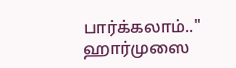பார்க்கலாம்.." ஹார்முஸை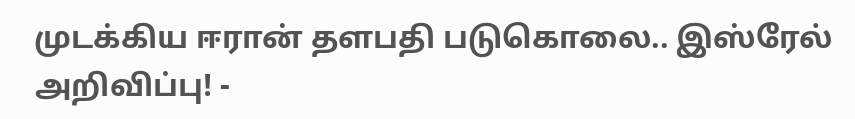முடக்கிய ஈரான் தளபதி படுகொலை.. இஸ்ரேல் அறிவிப்பு! -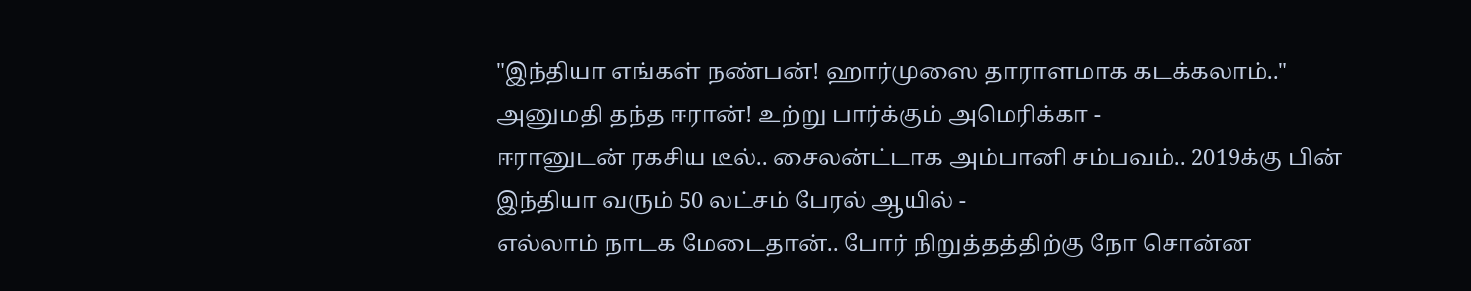"இந்தியா எங்கள் நண்பன்! ஹார்முஸை தாராளமாக கடக்கலாம்.." அனுமதி தந்த ஈரான்! உற்று பார்க்கும் அமெரிக்கா -
ஈரானுடன் ரகசிய டீல்.. சைலன்ட்டாக அம்பானி சம்பவம்.. 2019க்கு பின் இந்தியா வரும் 50 லட்சம் பேரல் ஆயில் -
எல்லாம் நாடக மேடைதான்.. போர் நிறுத்தத்திற்கு நோ சொன்ன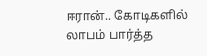ஈரான்.. கோடிகளில் லாபம் பார்த்த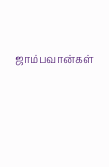ஜாம்பவான்கள்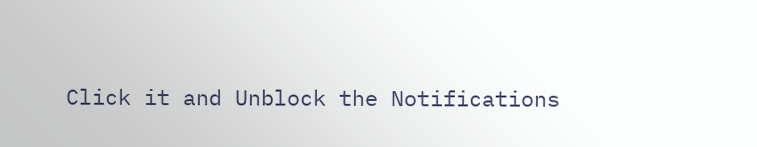Click it and Unblock the Notifications